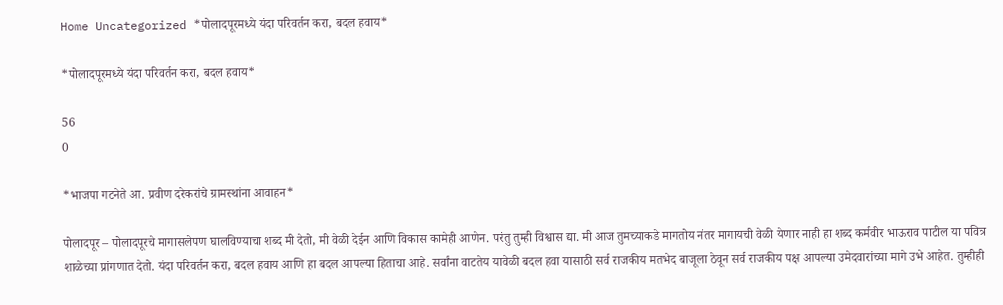Home Uncategorized *पोलादपूरमध्ये यंदा परिवर्तन करा, बदल हवाय*

*पोलादपूरमध्ये यंदा परिवर्तन करा, बदल हवाय*

56
0

*भाजपा गटनेते आ. प्रवीण दरेकरांचे ग्रामस्थांना आवाहन*

पोलादपूर – पोलादपूरचे मागासलेपण घालविण्याचा शब्द मी देतो, मी वेळी देईन आणि विकास कामेही आणेन. परंतु तुम्ही विश्वास द्या. मी आज तुमच्याकडे मागतोय नंतर मागायची वेळी येणार नाही हा शब्द कर्मवीर भाऊराव पाटील या पवित्र शाळेच्या प्रांगणात देतो. यंदा परिवर्तन करा, बदल हवाय आणि हा बदल आपल्या हिताचा आहे. सर्वांना वाटतेय यावेळी बदल हवा यासाठी सर्व राजकीय मतभेद बाजूला ठेवून सर्व राजकीय पक्ष आपल्या उमेदवारांच्या मागे उभे आहेत. तुम्हीही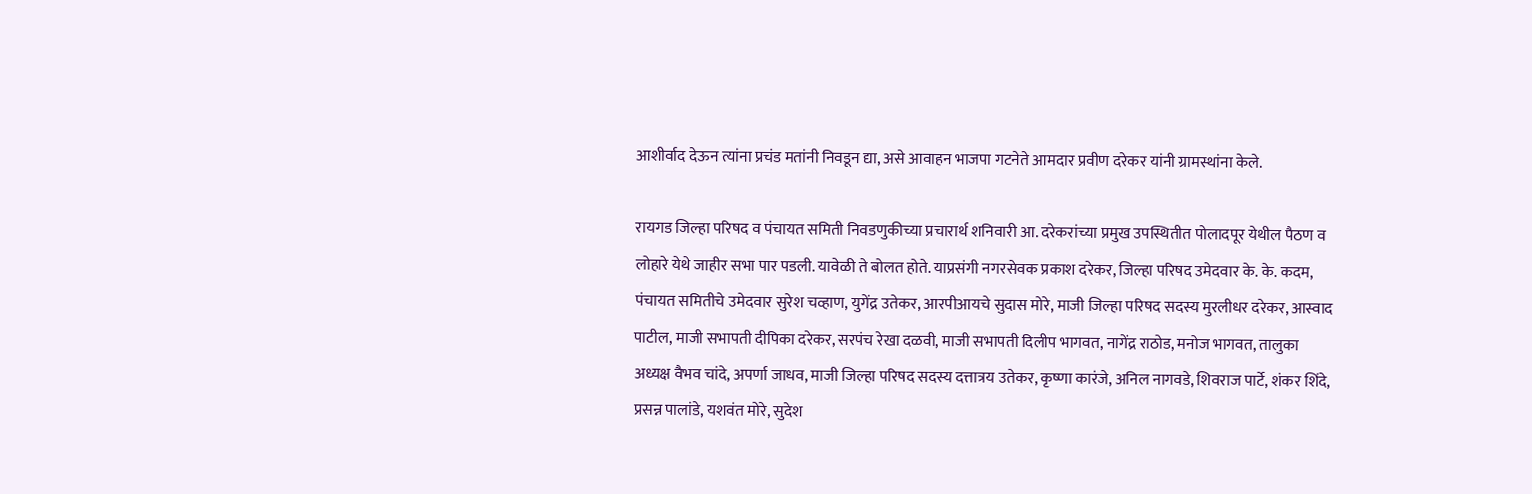आशीर्वाद देऊन त्यांना प्रचंड मतांनी निवडून द्या, असे आवाहन भाजपा गटनेते आमदार प्रवीण दरेकर यांनी ग्रामस्थांना केले.

रायगड जिल्हा परिषद व पंचायत समिती निवडणुकीच्या प्रचारार्थ शनिवारी आ. दरेकरांच्या प्रमुख उपस्थितीत पोलादपूर येथील पैठण व लोहारे येथे जाहीर सभा पार पडली. यावेळी ते बोलत होते. याप्रसंगी नगरसेवक प्रकाश दरेकर, जिल्हा परिषद उमेदवार के. के. कदम,
पंचायत समितीचे उमेदवार सुरेश चव्हाण, युगेंद्र उतेकर, आरपीआयचे सुदास मोरे, माजी जिल्हा परिषद सदस्य मुरलीधर दरेकर, आस्वाद पाटील, माजी सभापती दीपिका दरेकर, सरपंच रेखा दळवी, माजी सभापती दिलीप भागवत, नागेंद्र राठोड, मनोज भागवत, तालुका अध्यक्ष वैभव चांदे, अपर्णा जाधव, माजी जिल्हा परिषद सदस्य दत्तात्रय उतेकर, कृष्णा कारंजे, अनिल नागवडे, शिवराज पार्टे, शंकर शिंदे, प्रसन्न पालांडे, यशवंत मोरे, सुदेश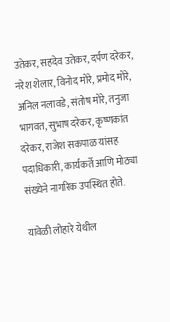उतेकर, सहदेव उतेकर, दर्पण दरेकर, नरेश शेलार, विनोद मोरे, प्रमोद मोरे, अनिल नलावडे, संतोष मोरे, तनुजा भागवत, सुभाष दरेकर, कृष्णकांत दरेकर, राजेश सकपाळ यांसह पदाधिकारी, कार्यकर्ते आणि मोठ्या संख्येने नागरिक उपस्थित होते.

यावेळी लोहारे येथील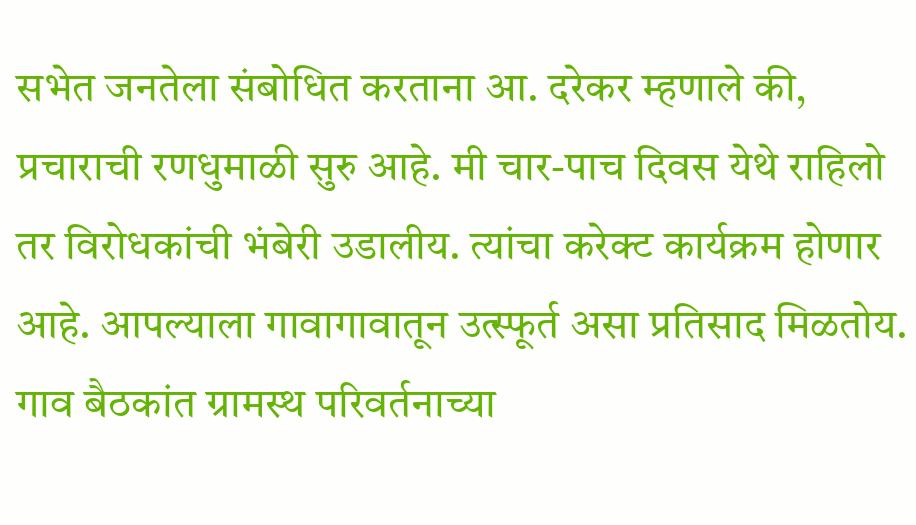सभेत जनतेला संबोधित करताना आ. दरेकर म्हणाले की, प्रचाराची रणधुमाळी सुरु आहे. मी चार-पाच दिवस येथे राहिलो तर विरोधकांची भंबेरी उडालीय. त्यांचा करेक्ट कार्यक्रम होणार आहे. आपल्याला गावागावातून उत्स्फूर्त असा प्रतिसाद मिळतोय. गाव बैठकांत ग्रामस्थ परिवर्तनाच्या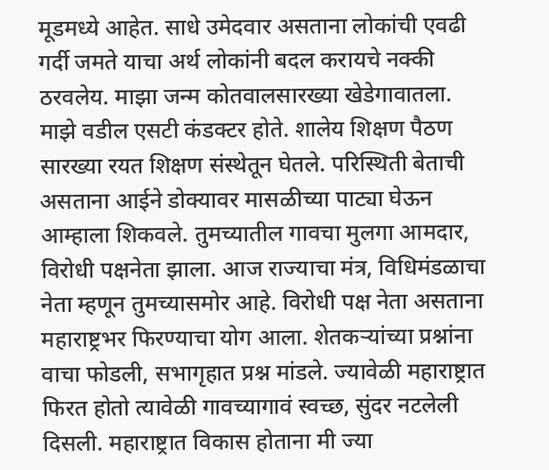मूडमध्ये आहेत. साधे उमेदवार असताना लोकांची एवढी गर्दी जमते याचा अर्थ लोकांनी बदल करायचे नक्की ठरवलेय. माझा जन्म कोतवालसारख्या खेडेगावातला. माझे वडील एसटी कंडक्टर होते. शालेय शिक्षण पैठण सारख्या रयत शिक्षण संस्थेतून घेतले. परिस्थिती बेताची असताना आईने डोक्यावर मासळीच्या पाट्या घेऊन आम्हाला शिकवले. तुमच्यातील गावचा मुलगा आमदार, विरोधी पक्षनेता झाला. आज राज्याचा मंत्र, विधिमंडळाचा नेता म्हणून तुमच्यासमोर आहे. विरोधी पक्ष नेता असताना महाराष्ट्रभर फिरण्याचा योग आला. शेतकऱ्यांच्या प्रश्नांना वाचा फोडली, सभागृहात प्रश्न मांडले. ज्यावेळी महाराष्ट्रात फिरत होतो त्यावेळी गावच्यागावं स्वच्छ, सुंदर नटलेली दिसली. महाराष्ट्रात विकास होताना मी ज्या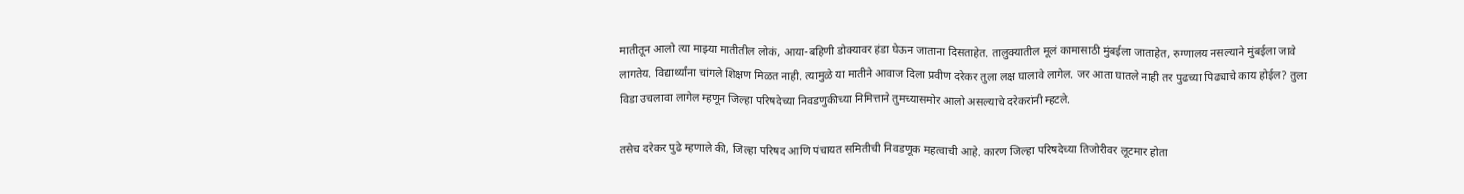मातीतून आलो त्या माझ्या मातीतील लोकं, आया-बहिणी डोक्यावर हंडा घेऊन जाताना दिसताहेत. तालुक्यातील मूलं कामासाठी मुंबईला जाताहेत, रुग्णालय नसल्याने मुंबईला जावे लागतेय. विद्यार्थ्यांना चांगले शिक्षण मिळत नाही. त्यामुळे या मातीने आवाज दिला प्रवीण दरेकर तुला लक्ष घालावे लागेल. जर आता घातले नाही तर पुढच्या पिढ्याचे काय होईल? तुला विडा उचलावा लागेल म्हणून जिल्हा परिषदेच्या निवडणुकीच्या निमित्ताने तुमच्यासमोर आलो असल्याचे दरेकरांनी म्हटले.

तसेच दरेकर पुढे म्हणाले की, जिल्हा परिषद आणि पंचायत समितीची निवडणूक महत्वाची आहे. कारण जिल्हा परिषदेच्या तिजोरीवर लूटमार होता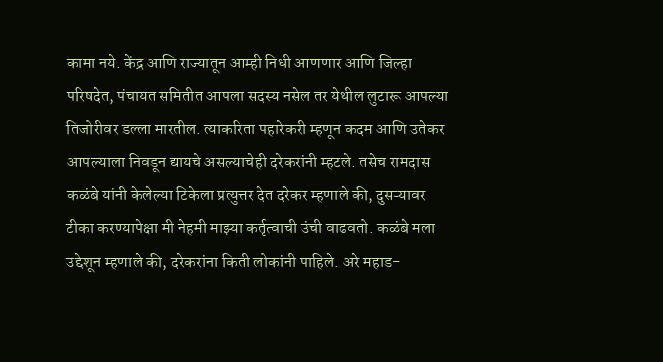कामा नये. केंद्र आणि राज्यातून आम्ही निधी आणणार आणि जिल्हा परिषदेत, पंचायत समितीत आपला सदस्य नसेल तर येथील लुटारू आपल्या तिजोरीवर डल्ला मारतील. त्याकरिता पहारेकरी म्हणून कदम आणि उतेकर आपल्याला निवडून द्यायचे असल्याचेही दरेकरांनी म्हटले. तसेच रामदास कळंबे यांनी केलेल्या टिकेला प्रत्युत्तर देत दरेकर म्हणाले की, दुसऱ्यावर टीका करण्यापेक्षा मी नेहमी माझ्या कर्तृत्वाची उंची वाढवतो. कळंबे मला उद्देशून म्हणाले की, दरेकरांना किती लोकांनी पाहिले. अरे महाड-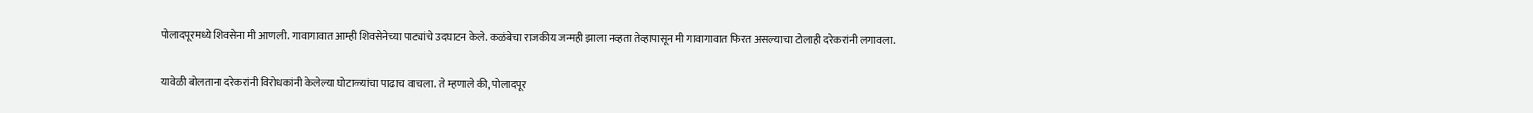पोलादपूरमध्ये शिवसेना मी आणली. गावागावात आम्ही शिवसेनेच्या पाट्यांचे उदघाटन केले. कळंबेचा राजकीय जन्मही झाला नव्हता तेव्हापासून मी गावागावात फिरत असल्याचा टोलाही दरेकरांनी लगावला.

यावेळी बोलताना दरेकरांनी विरोधकांनी केलेल्या घोटाळ्यांचा पाढाच वाचला. ते म्हणाले की, पोलादपूर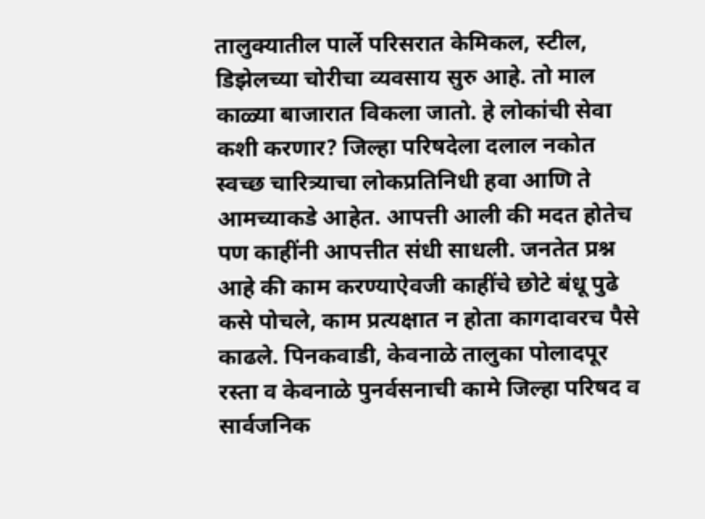तालुक्यातील पार्ले परिसरात केमिकल, स्टील, डिझेलच्या चोरीचा व्यवसाय सुरु आहे. तो माल काळ्या बाजारात विकला जातो. हे लोकांची सेवा कशी करणार? जिल्हा परिषदेला दलाल नकोत स्वच्छ चारित्र्याचा लोकप्रतिनिधी हवा आणि ते आमच्याकडे आहेत. आपत्ती आली की मदत होतेच पण काहींनी आपत्तीत संधी साधली. जनतेत प्रश्न आहे की काम करण्याऐवजी काहींचे छोटे बंधू पुढे कसे पोचले, काम प्रत्यक्षात न होता कागदावरच पैसे काढले. पिनकवाडी, केवनाळे तालुका पोलादपूर रस्ता व केवनाळे पुनर्वसनाची कामे जिल्हा परिषद व सार्वजनिक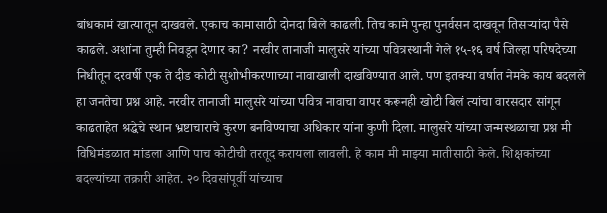बांधकामं खात्यातून दाखवले. एकाच कामासाठी दोनदा बिले काढली. तिच कामे पुन्हा पुनर्वसन दाखवून तिसऱ्यांदा पैसे काढले. अशांना तुम्ही निवडून देणार का? नरवीर तानाजी मालुसरे यांच्या पवित्रस्थानी गेले १५-१६ वर्ष जिल्हा परिषदेच्या निधीतून दरवर्षी एक ते दीड कोटी सुशोभीकरणाच्या नावाखाली दाखविण्यात आले. पण इतक्या वर्षात नेमके काय बदलले हा जनतेचा प्रश्न आहे. नरवीर तानाजी मालुसरे यांच्या पवित्र नावाचा वापर करूनही खोटी बिलं त्यांचा वारसदार सांगून काढताहेत श्रद्धेचे स्थान भ्रष्टाचाराचे कुरण बनविण्याचा अधिकार यांना कुणी दिला. मालुसरे यांच्या जन्मस्थळाचा प्रश्न मी विधिमंडळात मांडला आणि पाच कोटीची तरतूद करायला लावली. हे काम मी माझ्या मातीसाठी केले. शिक्षकांच्या बदल्यांच्या तक्रारी आहेत. २० दिवसांपूर्वी यांच्याच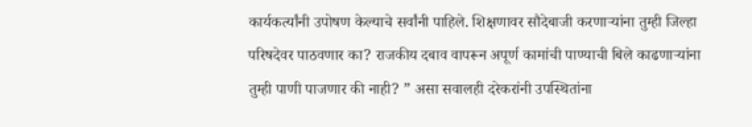कार्यकर्त्यांनी उपोषण केल्याचे सर्वांनी पाहिले. शिक्षणावर सौदेबाजी करणाऱ्यांना तुम्ही जिल्हा परिषदेवर पाठवणार का? राजकीय दबाव वापरून अपूर्ण कामांची पाण्याची बिले काढणाऱ्यांना तुम्ही पाणी पाजणार की नाही? ” असा सवालही दरेकरांनी उपस्थितांना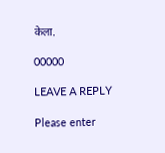केला.

00000

LEAVE A REPLY

Please enter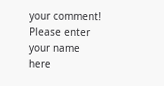your comment!
Please enter your name here